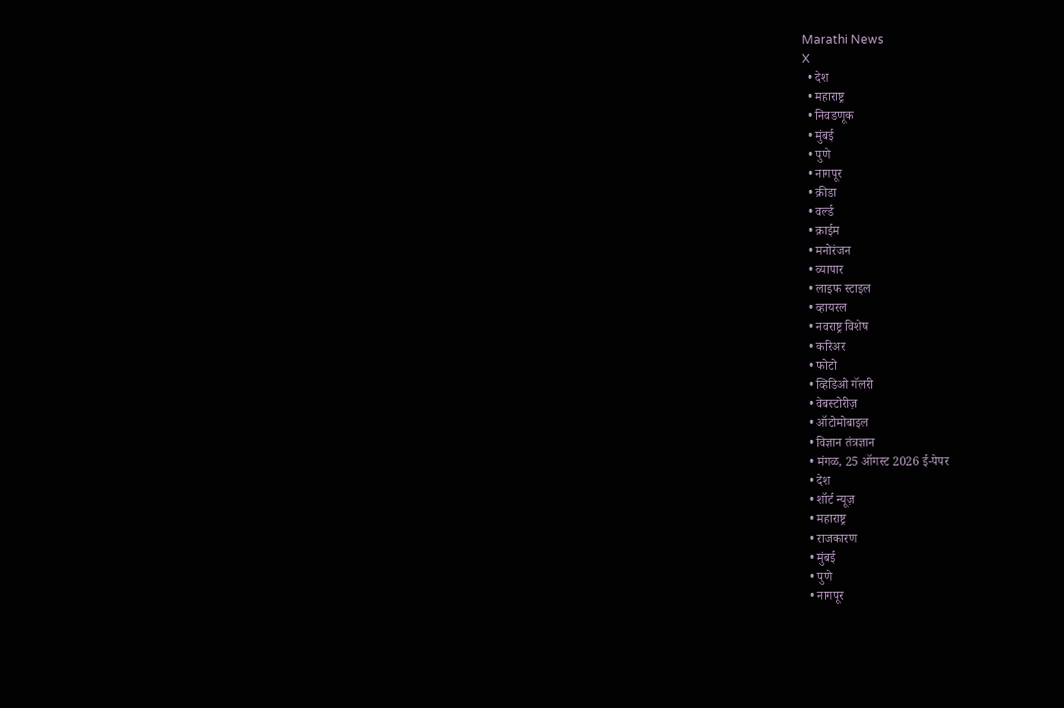Marathi News
X
  • देश
  • महाराष्ट्र
  • निवडणूक
  • मुंबई
  • पुणे
  • नागपूर
  • क्रीडा
  • वर्ल्ड
  • क्राईम
  • मनोरंजन
  • व्यापार
  • लाइफ स्टाइल
  • व्हायरल
  • नवराष्ट्र विशेष
  • करिअर
  • फोटो
  • व्हिडिओ गॅलरी
  • वेबस्टोरीज़
  • ऑटोमोबाइल
  • विज्ञान तंत्रज्ञान
  • मंगळ, 25 ऑगस्ट 2026 ई-पेपर
  • देश
  • शॉर्ट न्यूज़
  • महाराष्ट्र
  • राजकारण
  • मुंबई
  • पुणे
  • नागपूर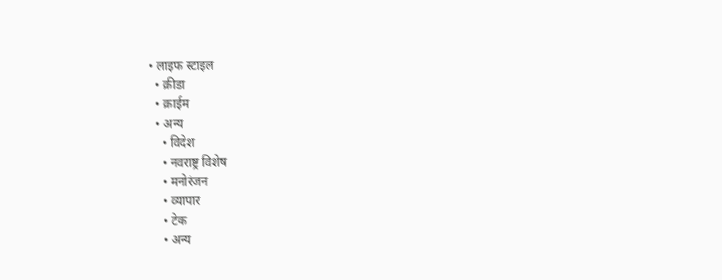• लाइफ स्टाइल
  • क्रीडा
  • क्राईम
  • अन्य
    • विदेश
    • नवराष्ट्र विशेष
    • मनोरंजन
    • व्यापार
    • टेक
    • अन्य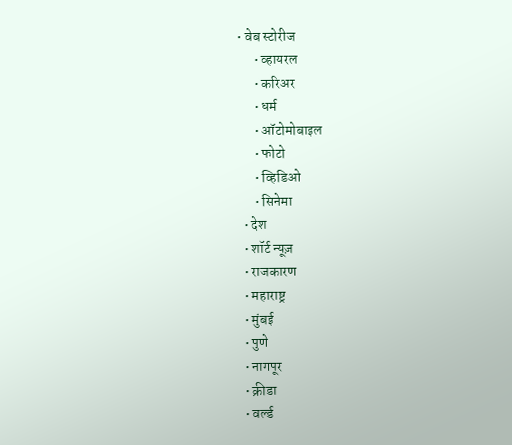• वेब स्टोरीज
      • व्हायरल
      • करिअर
      • धर्म
      • ऑटोमोबाइल
      • फोटो
      • व्हिडिओ
      • सिनेमा
  • देश
  • शॉर्ट न्यूज़
  • राजकारण
  • महाराष्ट्र
  • मुंबई
  • पुणे
  • नागपूर
  • क्रीडा
  • वर्ल्ड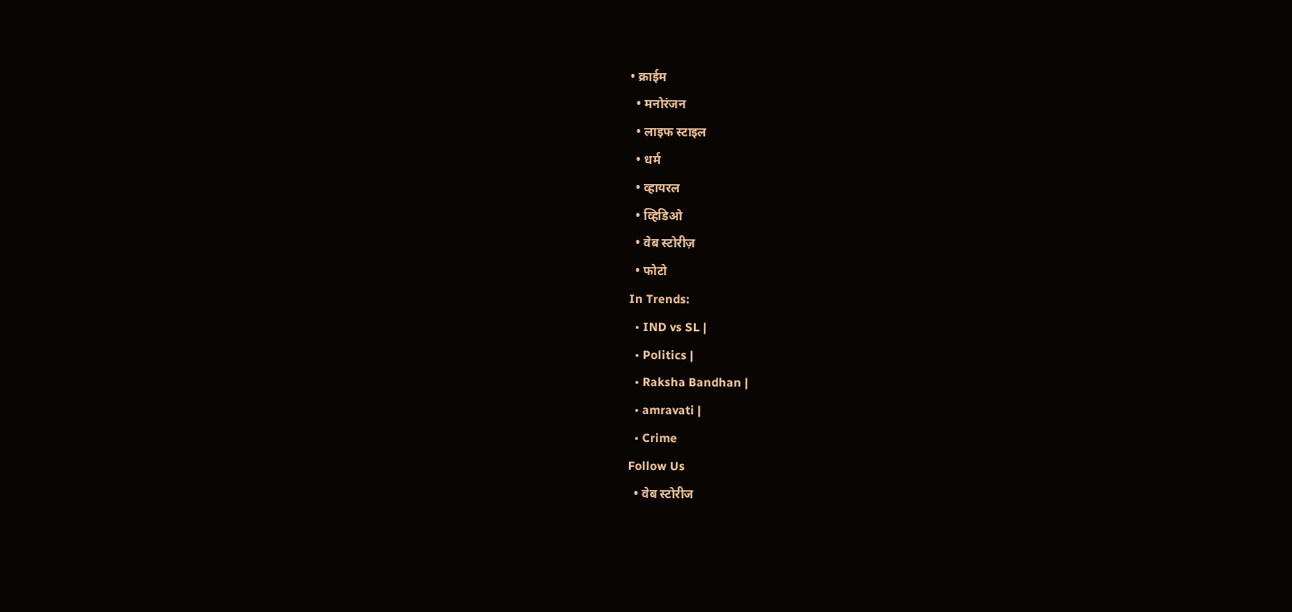• क्राईम
  • मनोरंजन
  • लाइफ स्टाइल
  • धर्म
  • व्हायरल
  • व्हिडिओ
  • वेब स्टोरीज़
  • फोटो
In Trends:
  • IND vs SL |
  • Politics |
  • Raksha Bandhan |
  • amravati |
  • Crime
Follow Us
  • वेब स्टोरीज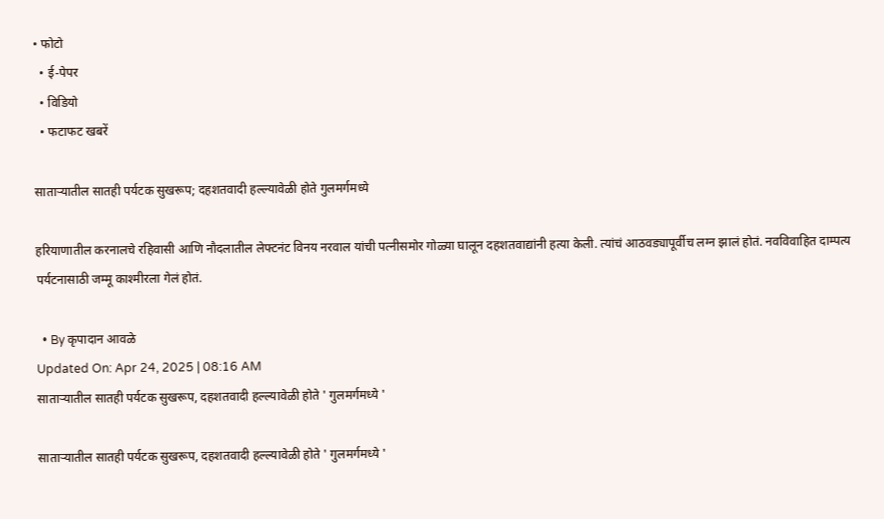• फोटो
  • ई-पेपर
  • विडियो
  • फटाफट खबरें

साताऱ्यातील सातही पर्यटक सुखरूप; दहशतवादी हल्ल्यावेळी होते गुलमर्गमध्ये

हरियाणातील करनालचे रहिवासी आणि नौदलातील लेफ्टनंट विनय नरवाल यांची पत्नीसमोर गोळ्या घालून दहशतवाद्यांनी हत्या केली. त्यांचं आठवड्यापूर्वीच लग्न झालं होतं. नवविवाहित दाम्पत्य पर्यटनासाठी जम्मू काश्मीरला गेलं होतं.

  • By कृपादान आवळे
Updated On: Apr 24, 2025 | 08:16 AM
साताऱ्यातील सातही पर्यटक सुखरूप, दहशतवादी हल्ल्यावेळी होते ' गुलमर्गमध्ये '

साताऱ्यातील सातही पर्यटक सुखरूप, दहशतवादी हल्ल्यावेळी होते ' गुलमर्गमध्ये '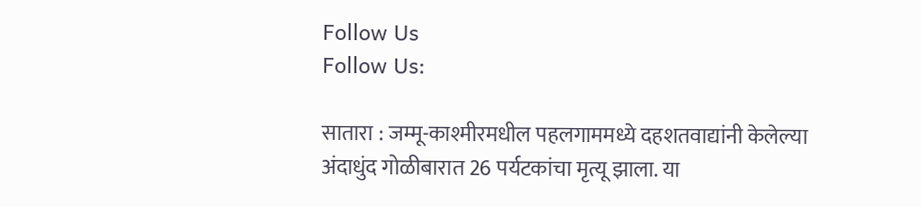Follow Us
Follow Us:

सातारा : जम्मू-काश्मीरमधील पहलगाममध्ये दहशतवाद्यांनी केलेल्या अंदाधुंद गोळीबारात 26 पर्यटकांचा मृत्यू झाला. या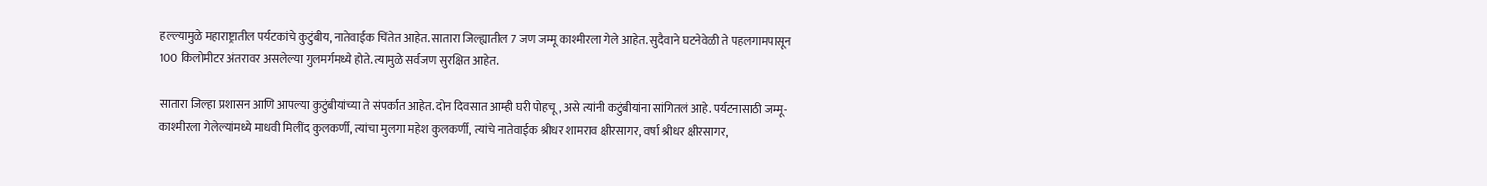हल्ल्यामुळे महाराष्ट्रातील पर्यटकांचे कुटुंबीय, नातेवाईक चिंतेत आहेत. सातारा जिल्ह्यातील 7 जण जम्मू काश्मीरला गेले आहेत. सुदैवाने घटनेवेळी ते पहलगामपासून 100 किलोमीटर अंतरावर असलेल्या गुलमर्गमध्ये होते. त्यामुळे सर्वजण सुरक्षित आहेत.

सातारा जिल्हा प्रशासन आणि आपल्या कुटुंबीयांच्या ते संपर्कात आहेत. दोन दिवसात आम्ही घरी पोहचू, असे त्यांनी कटुंबीयांना सांगितलं आहे. पर्यटनासाठी जम्मू-काश्मीरला गेलेल्यांमध्ये माधवी मिलींद कुलकर्णी, त्यांचा मुलगा महेश कुलकर्णी, त्यांचे नातेवाईक श्रीधर शामराव क्षीरसागर, वर्षा श्रीधर क्षीरसागर,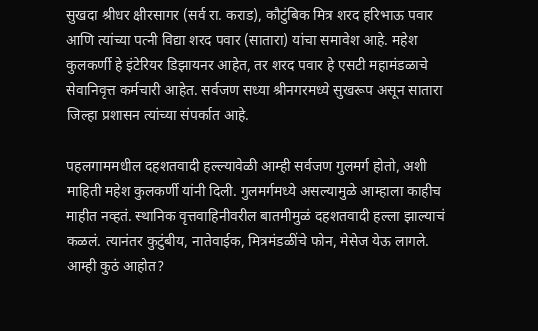सुखदा श्रीधर क्षीरसागर (सर्व रा. कराड), कौटुंबिक मित्र शरद हरिभाऊ पवार आणि त्यांच्या पत्नी विद्या शरद पवार (सातारा) यांचा समावेश आहे. महेश कुलकर्णी हे इंटेरियर डिझायनर आहेत, तर शरद पवार हे एसटी महामंडळाचे सेवानिवृत्त कर्मचारी आहेत. सर्वजण सध्या श्रीनगरमध्ये सुखरूप असून सातारा जिल्हा प्रशासन त्यांच्या संपर्कात आहे.

पहलगाममधील दहशतवादी हल्ल्यावेळी आम्ही सर्वजण गुलमर्ग होतो, अशी माहिती महेश कुलकर्णी यांनी दिली. गुलमर्गमध्ये असल्यामुळे आम्हाला काहीच माहीत नव्हतं. स्थानिक वृत्तवाहिनीवरील बातमीमुळं दहशतवादी हल्ला झाल्याचं कळलं. त्यानंतर कुटुंबीय, नातेवाईक, मित्रमंडळींचे फोन, मेसेज येऊ लागले. आम्ही कुठं आहोत?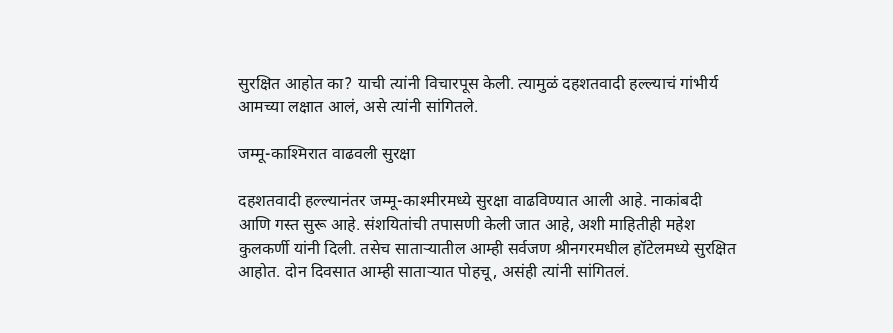सुरक्षित आहोत का? याची त्यांनी विचारपूस केली. त्यामुळं दहशतवादी हल्ल्याचं गांभीर्य आमच्या लक्षात आलं, असे त्यांनी सांगितले.

जम्मू-काश्मिरात वाढवली सुरक्षा

दहशतवादी हल्ल्यानंतर जम्मू-काश्मीरमध्ये सुरक्षा वाढविण्यात आली आहे. नाकांबदी आणि गस्त सुरू आहे. संशयितांची तपासणी केली जात आहे, अशी माहितीही महेश कुलकर्णी यांनी दिली. तसेच साताऱ्यातील आम्ही सर्वजण श्रीनगरमधील हॉटेलमध्ये सुरक्षित आहोत. दोन दिवसात आम्ही साताऱ्यात पोहचू, असंही त्यांनी सांगितलं.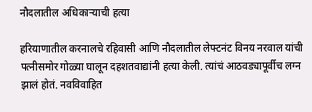नौदलातील अधिकाऱ्याची हत्या

हरियाणातील करनालचे रहिवासी आणि नौदलातील लेफ्टनंट विनय नरवाल यांची पत्नीसमोर गोळ्या घालून दहशतवाद्यांनी हत्या केली. त्यांचं आठवड्यापूर्वीच लग्न झालं होतं. नवविवाहित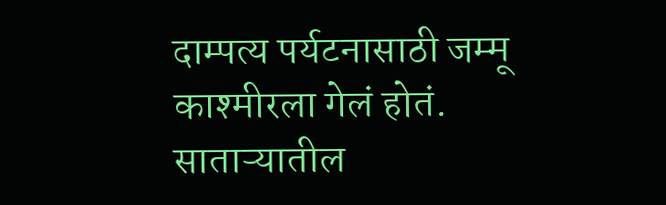दाम्पत्य पर्यटनासाठी जम्मू काश्मीरला गेलं होतं. साताऱ्यातील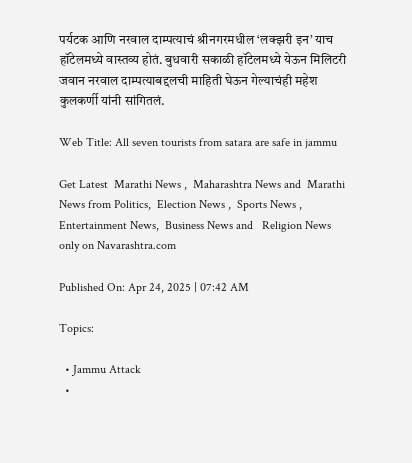पर्यटक आणि नरवाल दाम्पत्याचं श्रीनगरमधील ‘लक्झरी इन’ याच हॉटेलमध्ये वास्तव्य होतं. बुधवारी सकाळी हॉटेलमध्ये येऊन मिलिटरी जवान नरवाल दाम्पत्याबद्दलची माहिती घेऊन गेल्याचंही महेश कुलकर्णी यांनी सांगितलं.

Web Title: All seven tourists from satara are safe in jammu

Get Latest  Marathi News ,  Maharashtra News and  Marathi News from Politics,  Election News ,  Sports News ,  Entertainment News,  Business News and   Religion News  only on Navarashtra.com

Published On: Apr 24, 2025 | 07:42 AM

Topics:

  • Jammu Attack
  •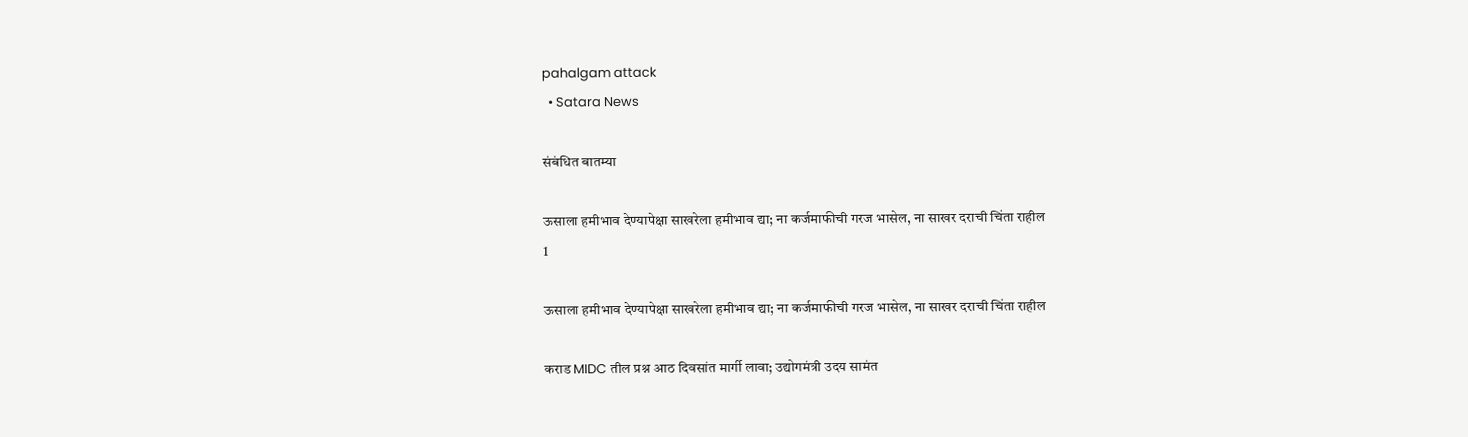pahalgam attack
  • Satara News

संबंधित बातम्या

ऊसाला हमीभाव देण्यापेक्षा साखरेला हमीभाव द्या; ना कर्जमाफीची गरज भासेल, ना साखर दराची चिंता राहील
1

ऊसाला हमीभाव देण्यापेक्षा साखरेला हमीभाव द्या; ना कर्जमाफीची गरज भासेल, ना साखर दराची चिंता राहील

कराड MIDC तील प्रश्न आठ दिवसांत मार्गी लावा; उद्योगमंत्री उदय सामंत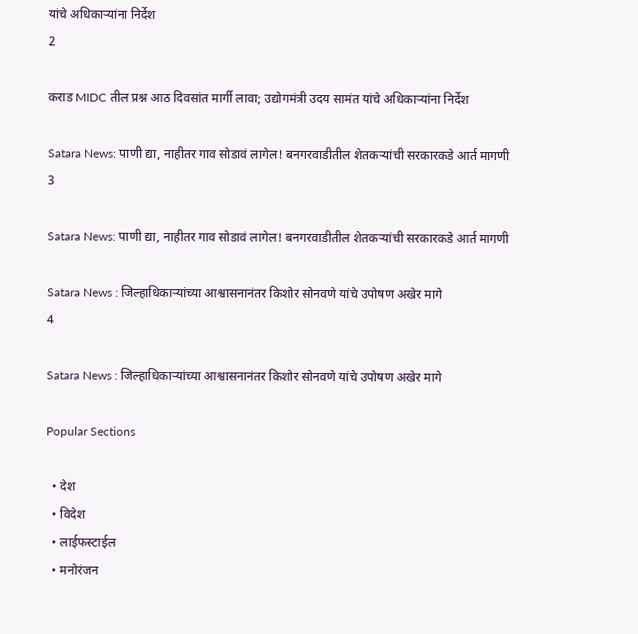यांचे अधिकाऱ्यांना निर्देश
2

कराड MIDC तील प्रश्न आठ दिवसांत मार्गी लावा; उद्योगमंत्री उदय सामंत यांचे अधिकाऱ्यांना निर्देश

Satara News: पाणी द्या, नाहीतर गाव सोडावं लागेल! बनगरवाडीतील शेतकऱ्यांची सरकारकडे आर्त मागणी
3

Satara News: पाणी द्या, नाहीतर गाव सोडावं लागेल! बनगरवाडीतील शेतकऱ्यांची सरकारकडे आर्त मागणी

Satara News : जिल्हाधिकाऱ्यांच्या आश्वासनानंतर किशोर सोनवणे यांचे उपोषण अखेर मागे
4

Satara News : जिल्हाधिकाऱ्यांच्या आश्वासनानंतर किशोर सोनवणे यांचे उपोषण अखेर मागे

Popular Sections

  • देश
  • विदेश
  • लाईफस्टाईल
  • मनोरंजन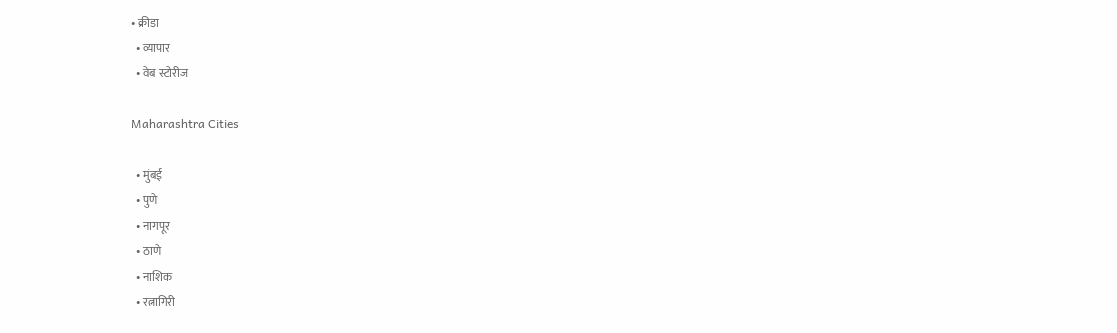• क्रीडा
  • व्यापार
  • वेब स्टोरीज

Maharashtra Cities

  • मुंबई
  • पुणे
  • नागपूर
  • ठाणे
  • नाशिक
  • रत्नागिरी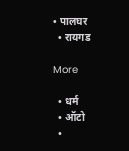• पालघर
  • रायगड

More

  • धर्म
  • ऑटो
  •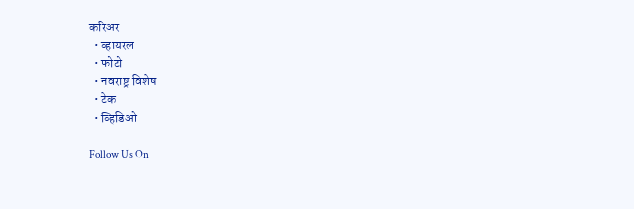करिअर
  • व्हायरल
  • फोटो
  • नवराष्ट्र विशेष
  • टेक
  • व्हिडिओ

Follow Us On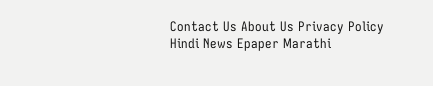Contact Us About Us Privacy Policy
Hindi News Epaper Marathi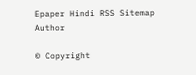Epaper Hindi RSS Sitemap Author

© Copyright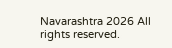Navarashtra 2026 All rights reserved.